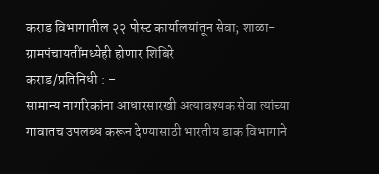कराड विभागातील २२ पोस्ट कार्यालयांतून सेवा; शाळा-ग्रामपंचायतींमध्येही होणार शिबिरे
कराड/प्रतिनिधी : –
सामान्य नागरिकांना आधारसारखी अत्यावश्यक सेवा त्यांच्या गावातच उपलब्ध करून देण्यासाठी भारतीय डाक विभागाने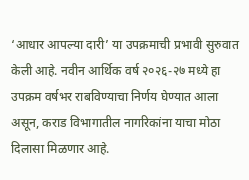‘आधार आपल्या दारी’ या उपक्रमाची प्रभावी सुरुवात केली आहे. नवीन आर्थिक वर्ष २०२६-२७ मध्ये हा उपक्रम वर्षभर राबविण्याचा निर्णय घेण्यात आला असून, कराड विभागातील नागरिकांना याचा मोठा दिलासा मिळणार आहे.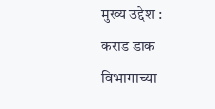मुख्य उद्देश : कराड डाक विभागाच्या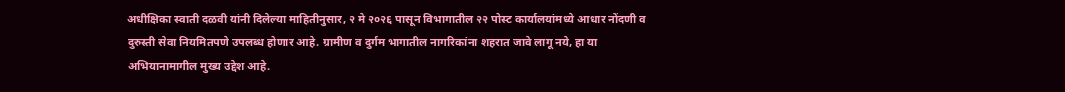अधीक्षिका स्वाती दळवी यांनी दिलेल्या माहितीनुसार, २ मे २०२६ पासून विभागातील २२ पोस्ट कार्यालयांमध्ये आधार नोंदणी व दुरुस्ती सेवा नियमितपणे उपलब्ध होणार आहे. ग्रामीण व दुर्गम भागातील नागरिकांना शहरात जावे लागू नये, हा या अभियानामागील मुख्य उद्देश आहे.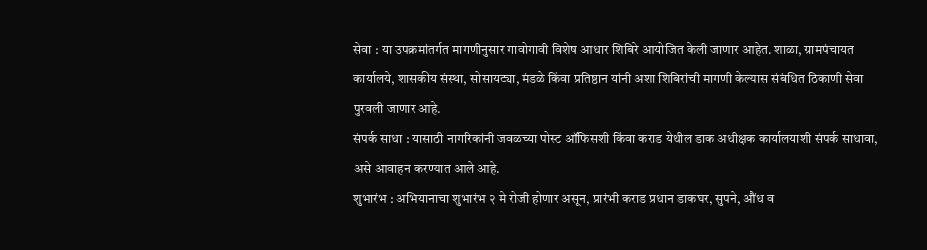सेवा : या उपक्रमांतर्गत मागणीनुसार गावोगावी विशेष आधार शिबिरे आयोजित केली जाणार आहेत. शाळा, ग्रामपंचायत कार्यालये, शासकीय संस्था, सोसायट्या, मंडळे किंवा प्रतिष्ठान यांनी अशा शिबिरांची मागणी केल्यास संबंधित ठिकाणी सेवा पुरवली जाणार आहे.
संपर्क साधा : यासाठी नागरिकांनी जवळच्या पोस्ट ऑफिसशी किंवा कराड येथील डाक अधीक्षक कार्यालयाशी संपर्क साधावा, असे आवाहन करण्यात आले आहे.
शुभारंभ : अभियानाचा शुभारंभ २ मे रोजी होणार असून, प्रारंभी कराड प्रधान डाकघर, सुपने, औंध व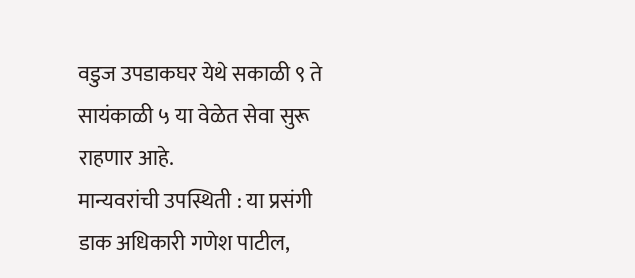वडुज उपडाकघर येथे सकाळी ९ ते सायंकाळी ५ या वेळेत सेवा सुरू राहणार आहे.
मान्यवरांची उपस्थिती : या प्रसंगी डाक अधिकारी गणेश पाटील,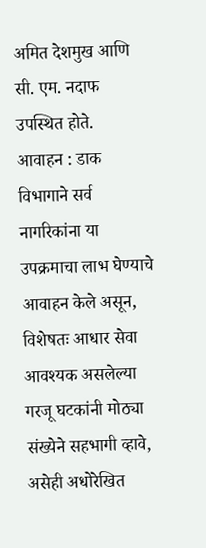अमित देशमुख आणि सी. एम. नदाफ उपस्थित होते.
आवाहन : डाक विभागाने सर्व नागरिकांना या उपक्रमाचा लाभ घेण्याचे आवाहन केले असून, विशेषतः आधार सेवा आवश्यक असलेल्या गरजू घटकांनी मोठ्या संख्येने सहभागी व्हावे, असेही अधोरेखित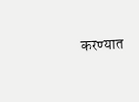करण्यात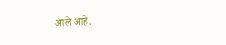आले आहे.